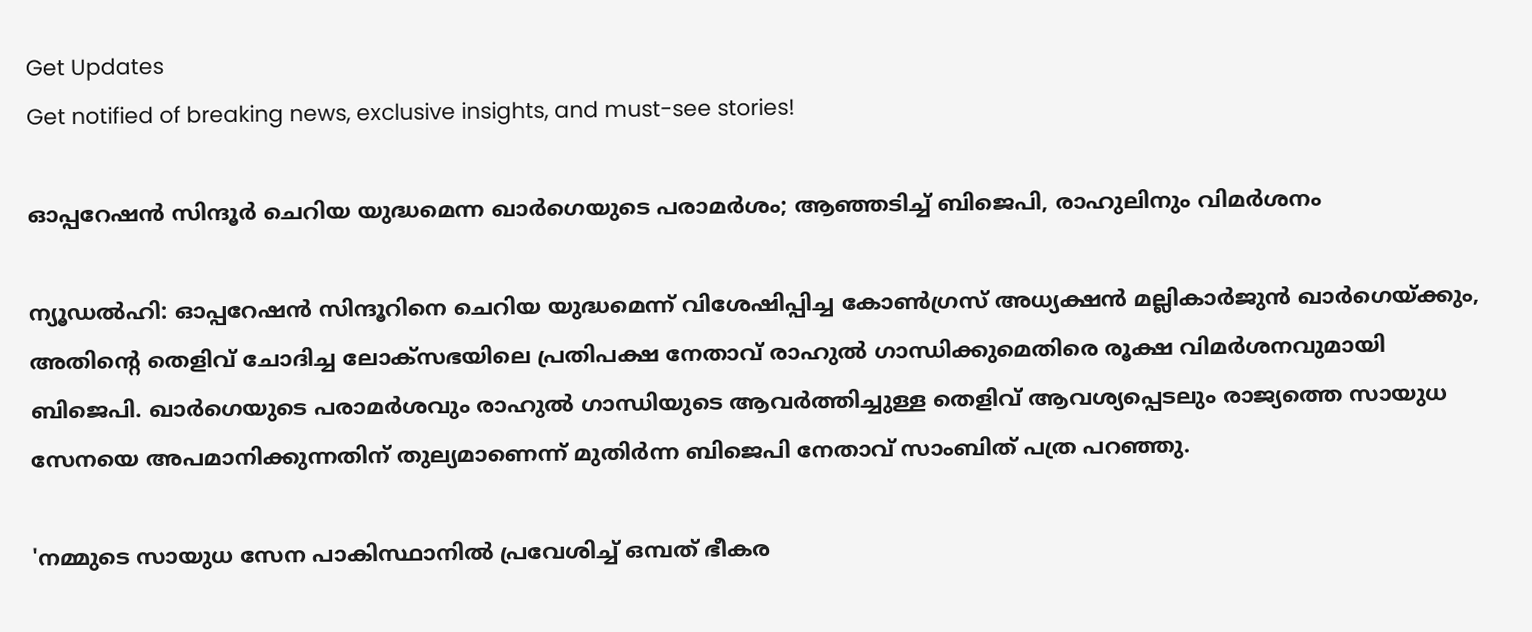Get Updates
Get notified of breaking news, exclusive insights, and must-see stories!

ഓപ്പറേഷൻ സിന്ദൂർ ചെറിയ യുദ്ധമെന്ന ഖാർഗെയുടെ പരാമർശം; ആഞ്ഞടിച്ച് ബിജെപി, രാഹുലിനും വിമർശനം

ന്യൂഡൽഹി: ഓപ്പറേഷൻ സിന്ദൂറിനെ ചെറിയ യുദ്ധമെന്ന് വിശേഷിപ്പിച്ച കോൺഗ്രസ് അധ്യക്ഷൻ മല്ലികാർജുൻ ഖാർഗെയ്ക്കും, അതിന്റെ തെളിവ് ചോദിച്ച ലോക്‌സഭയിലെ പ്രതിപക്ഷ നേതാവ് രാഹുൽ ഗാന്ധിക്കുമെതിരെ രൂക്ഷ വിമർശനവുമായി ബിജെപി. ഖാർഗെയുടെ പരാമർശവും രാഹുൽ ഗാന്ധിയുടെ ആവർത്തിച്ചുള്ള തെളിവ് ആവശ്യപ്പെടലും രാജ്യത്തെ സായുധ സേനയെ അപമാനിക്കുന്നതിന് തുല്യമാണെന്ന് മുതിർന്ന ബിജെപി നേതാവ് സാംബിത് പത്ര പറഞ്ഞു.

'നമ്മുടെ സായുധ സേന പാകിസ്ഥാനിൽ പ്രവേശിച്ച് ഒമ്പത് ഭീകര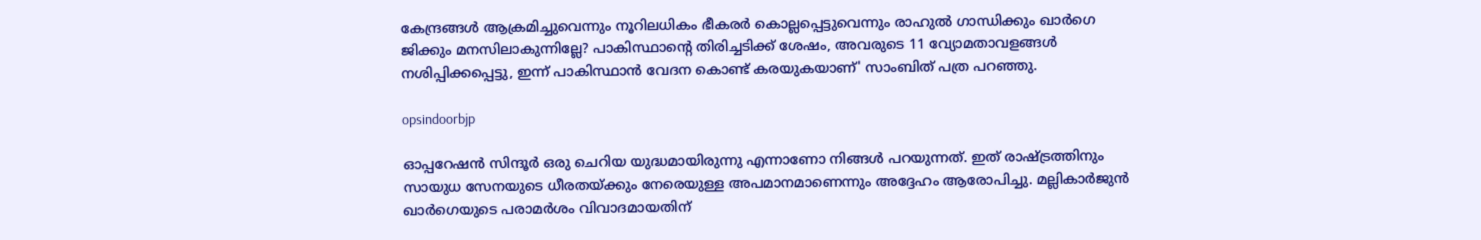കേന്ദ്രങ്ങൾ ആക്രമിച്ചുവെന്നും നൂറിലധികം ഭീകരർ കൊല്ലപ്പെട്ടുവെന്നും രാഹുൽ ഗാന്ധിക്കും ഖാർഗെ ജിക്കും മനസിലാകുന്നില്ലേ? പാകിസ്ഥാന്റെ തിരിച്ചടിക്ക് ശേഷം, അവരുടെ 11 വ്യോമതാവളങ്ങൾ നശിപ്പിക്കപ്പെട്ടു, ഇന്ന് പാകിസ്ഥാൻ വേദന കൊണ്ട് കരയുകയാണ്' സാംബിത് പത്ര പറഞ്ഞു.

opsindoorbjp

ഓപ്പറേഷൻ സിന്ദൂർ ഒരു ചെറിയ യുദ്ധമായിരുന്നു എന്നാണോ നിങ്ങൾ പറയുന്നത്. ഇത് രാഷ്ട്രത്തിനും സായുധ സേനയുടെ ധീരതയ്ക്കും നേരെയുള്ള അപമാനമാണെന്നും അദ്ദേഹം ആരോപിച്ചു. മല്ലികാർജുൻ ഖാർഗെയുടെ പരാമർശം വിവാദമായതിന്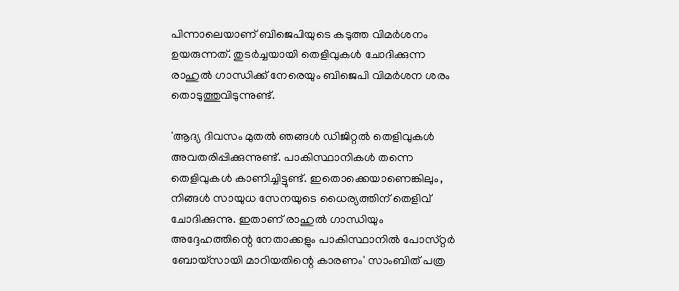പിന്നാലെയാണ് ബിജെപിയുടെ കടുത്ത വിമർശനം ഉയരുന്നത്. തുടർച്ചയായി തെളിവുകൾ ചോദിക്കുന്ന രാഹുൽ ഗാന്ധിക്ക് നേരെയും ബിജെപി വിമർശന ശരം തൊടുത്തുവിടുന്നുണ്ട്.

'ആദ്യ ദിവസം മുതൽ ഞങ്ങൾ ഡിജിറ്റൽ തെളിവുകൾ അവതരിപ്പിക്കുന്നുണ്ട്. പാകിസ്ഥാനികൾ തന്നെ തെളിവുകൾ കാണിച്ചിട്ടുണ്ട്. ഇതൊക്കെയാണെങ്കിലും, നിങ്ങൾ സായുധ സേനയുടെ ധൈര്യത്തിന് തെളിവ് ചോദിക്കുന്നു. ഇതാണ് രാഹുൽ ഗാന്ധിയും അദ്ദേഹത്തിന്റെ നേതാക്കളും പാകിസ്ഥാനിൽ പോസ്‌റ്റർ ബോയ്‌സായി മാറിയതിന്റെ കാരണം' സാംബിത് പത്ര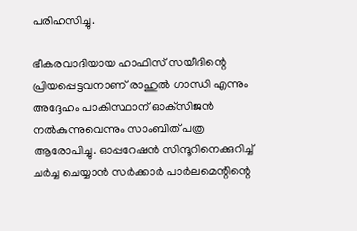പരിഹസിച്ചു.

ഭീകരവാദിയായ ഹാഫിസ് സയീദിന്റെ പ്രിയപ്പെട്ടവനാണ് രാഹുൽ ഗാന്ധി എന്നും അദ്ദേഹം പാകിസ്ഥാന് ഓക്‌സിജൻ നൽകുന്നുവെന്നും സാംബിത് പത്ര ആരോപിച്ചു. ഓപ്പറേഷൻ സിന്ദൂറിനെക്കുറിച്ച് ചർച്ച ചെയ്യാൻ സർക്കാർ പാർലമെന്റിന്റെ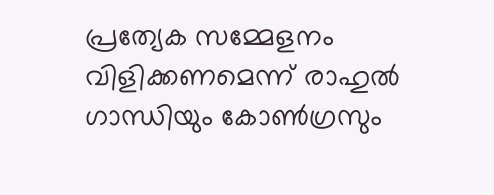പ്രത്യേക സമ്മേളനം വിളിക്കണമെന്ന് രാഹുൽ ഗാന്ധിയും കോൺഗ്രസും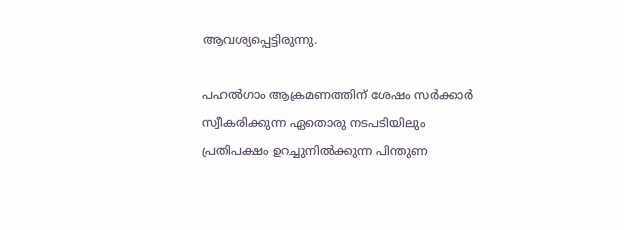ആവശ്യപ്പെട്ടിരുന്നു.

പഹൽഗാം ആക്രമണത്തിന് ശേഷം സർക്കാർ സ്വീകരിക്കുന്ന ഏതൊരു നടപടിയിലും പ്രതിപക്ഷം ഉറച്ചുനിൽക്കുന്ന പിന്തുണ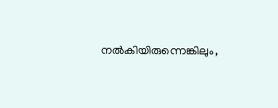നൽകിയിരുന്നെങ്കിലും,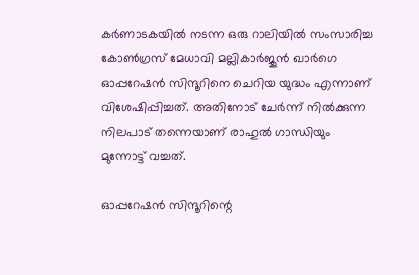കർണാടകയിൽ നടന്ന ഒരു റാലിയിൽ സംസാരിച്ച കോൺഗ്രസ് മേധാവി മല്ലികാർജുൻ ഖാർഗെ ഓപ്പറേഷൻ സിന്ദൂറിനെ ചെറിയ യുദ്ധം എന്നാണ് വിശേഷിപ്പിച്ചത്. അതിനോട് ചേർന്ന് നിൽക്കുന്ന നിലപാട് തന്നെയാണ് രാഹുൽ ഗാന്ധിയും മുന്നോട്ട് വച്ചത്.

ഓപ്പറേഷൻ സിന്ദൂറിന്റെ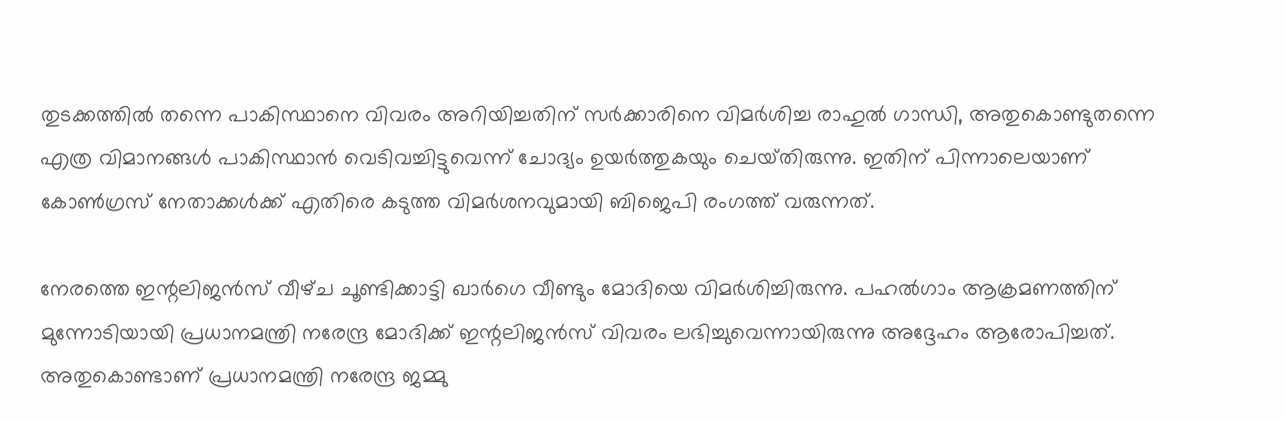തുടക്കത്തിൽ തന്നെ പാകിസ്ഥാനെ വിവരം അറിയിച്ചതിന് സർക്കാരിനെ വിമർശിച്ച രാഹുൽ ഗാന്ധി, അതുകൊണ്ടുതന്നെ എത്ര വിമാനങ്ങൾ പാകിസ്ഥാൻ വെടിവച്ചിട്ടുവെന്ന് ചോദ്യം ഉയർത്തുകയും ചെയ്‌തിരുന്നു. ഇതിന് പിന്നാലെയാണ് കോൺഗ്രസ് നേതാക്കൾക്ക് എതിരെ കടുത്ത വിമർശനവുമായി ബിജെപി രംഗത്ത് വരുന്നത്.

നേരത്തെ ഇന്റലിജൻസ് വീഴ്‌ച ചൂണ്ടിക്കാട്ടി ഖാർഗെ വീണ്ടും മോദിയെ വിമർശിച്ചിരുന്നു. പഹൽഗാം ആക്രമണത്തിന് മുന്നോടിയായി പ്രധാനമന്ത്രി നരേന്ദ്ര മോദിക്ക് ഇന്റലിജൻസ് വിവരം ലഭിച്ചുവെന്നായിരുന്നു അദ്ദേഹം ആരോപിച്ചത്. അതുകൊണ്ടാണ് പ്രധാനമന്ത്രി നരേന്ദ്ര ജമ്മു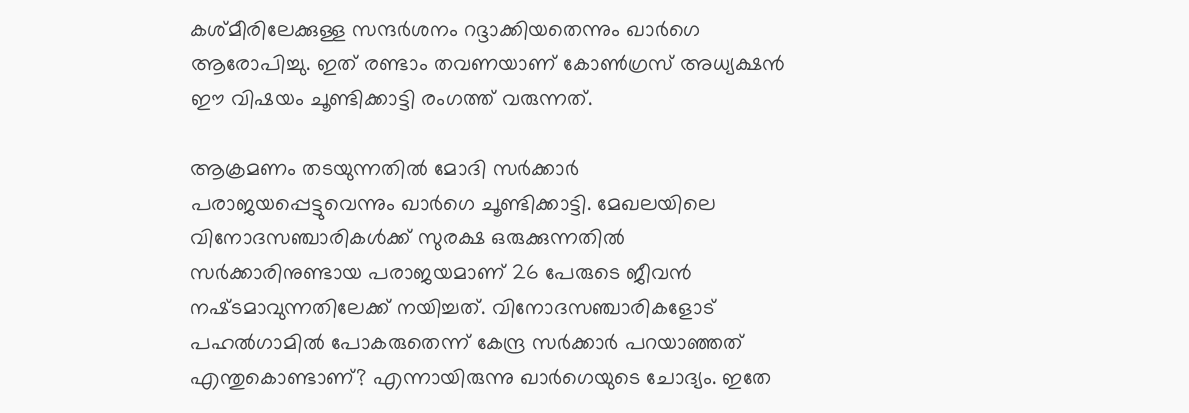കശ്‌മീരിലേക്കുള്ള സന്ദർശനം റദ്ദാക്കിയതെന്നും ഖാർഗെ ആരോപിച്ചു. ഇത് രണ്ടാം തവണയാണ് കോൺഗ്രസ് അധ്യക്ഷൻ ഈ വിഷയം ചൂണ്ടിക്കാട്ടി രംഗത്ത് വരുന്നത്.

ആക്രമണം തടയുന്നതില്‍ മോദി സര്‍ക്കാര്‍ പരാജയപ്പെട്ടുവെന്നും ഖാർഗെ ചൂണ്ടിക്കാട്ടി. മേഖലയിലെ വിനോദസഞ്ചാരികള്‍ക്ക് സുരക്ഷ ഒരുക്കുന്നതില്‍ സര്‍ക്കാരിനുണ്ടായ പരാജയമാണ് 26 പേരുടെ ജീവന്‍ നഷ്‍ടമാവുന്നതിലേക്ക് നയിച്ചത്. വിനോദസഞ്ചാരികളോട് പഹൽഗാമിൽ പോകരുതെന്ന് കേന്ദ്ര സർക്കാർ പറയാഞ്ഞത് എന്തുകൊണ്ടാണ്? എന്നായിരുന്നു ഖാർഗെയുടെ ചോദ്യം. ഇതേ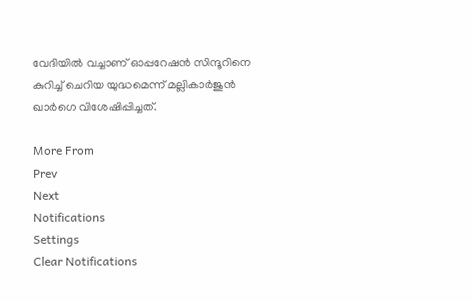വേദിയിൽ വച്ചാണ് ഓപ്പറേഷൻ സിന്ദൂറിനെ കുറിച്ച് ചെറിയ യുദ്ധമെന്ന് മല്ലികാർജുൻ ഖാർഗെ വിശേഷിപ്പിച്ചത്.

More From
Prev
Next
Notifications
Settings
Clear Notifications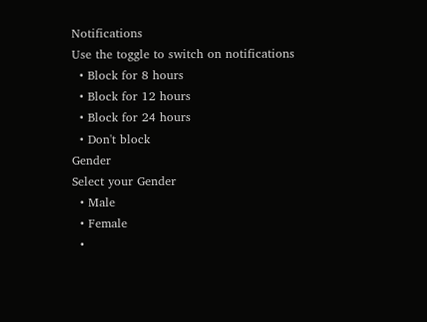Notifications
Use the toggle to switch on notifications
  • Block for 8 hours
  • Block for 12 hours
  • Block for 24 hours
  • Don't block
Gender
Select your Gender
  • Male
  • Female
  •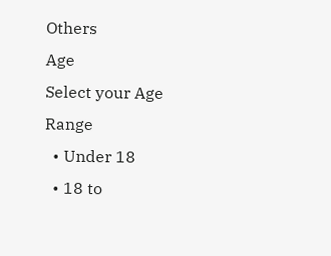Others
Age
Select your Age Range
  • Under 18
  • 18 to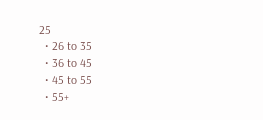25
  • 26 to 35
  • 36 to 45
  • 45 to 55
  • 55+